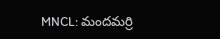MNCL: మందమర్రి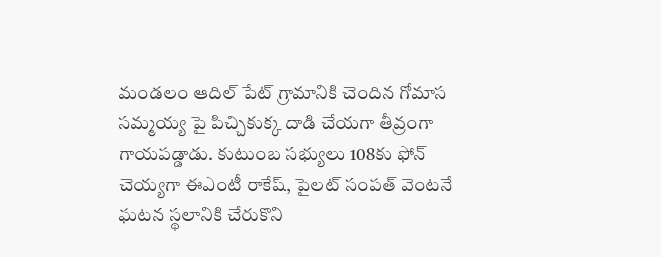మండలం ఆదిల్ పేట్ గ్రామానికి చెందిన గోమాస సమ్మయ్య పై పిచ్చికుక్క దాడి చేయగా తీవ్రంగా గాయపడ్డాడు. కుటుంబ సభ్యులు 108కు ఫోన్ చెయ్యగా ఈఎంటీ రాకేష్, పైలట్ సంపత్ వెంటనే ఘటన స్థలానికి చేరుకొని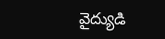వైద్యుడి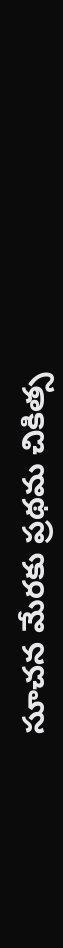సూచన మేరకు ప్రథమ చికిత్స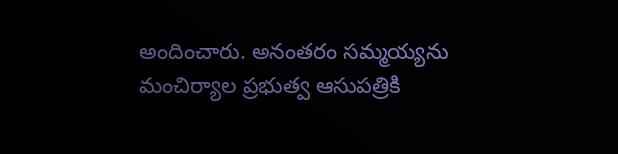అందించారు. అనంతరం సమ్మయ్యను మంచిర్యాల ప్రభుత్వ ఆసుపత్రికి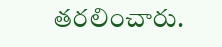తరలించారు.